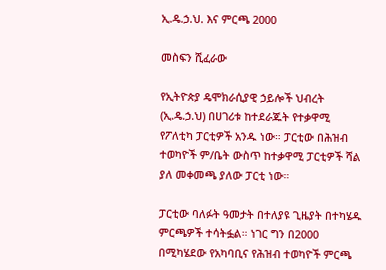ኢ.ዴ.ኃ.ህ. እና ምርጫ 2000

መስፍን ሺፈራው

የኢትዮጵያ ዴሞክራሲያዊ ኃይሎች ህብረት (ኢ.ዴ.ኃ.ህ) በሀገሪቱ ከተደራጁት የተቃዋሚ የፖለቲካ ፓርቲዎች አንዱ ነው። ፓርቲው በሕዝብ ተወካዮች ም/ቤት ውስጥ ከተቃዋሚ ፓርቲዎች ሻል ያለ መቀመጫ ያለው ፓርቲ ነው።

ፓርቲው ባለፉት ዓመታት በተለያዩ ጊዜያት በተካሄዱ ምርጫዎች ተሳትፏል። ነገር ግን በ2000 በሚካሄደው የአካባቢና የሕዝብ ተወካዮች ምርጫ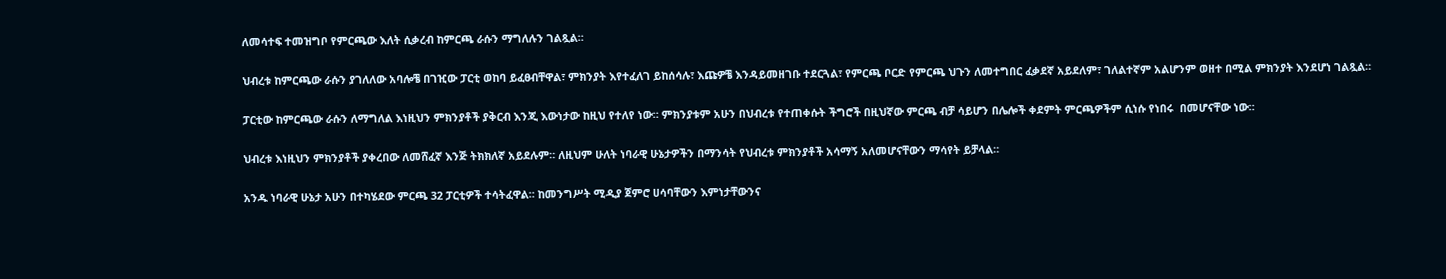ለመሳተፍ ተመዝግቦ የምርጫው እለት ሲቃረብ ከምርጫ ራሱን ማግለሉን ገልጿል።

ህብረቱ ከምርጫው ራሱን ያገለለው አባሎቼ በገዢው ፓርቲ ወከባ ይፈፀብቸዋል፣ ምክንያት እየተፈለገ ይከሰሳሉ፣ እጩዎቼ እንዳይመዘገቡ ተደርጓል፣ የምርጫ ቦርድ የምርጫ ህጉን ለመተግበር ፈቃደኛ አይደለም፣ ገለልተኛም አልሆንም ወዘተ በሚል ምክንያት እንደሆነ ገልጿል።

ፓርቲው ከምርጫው ራሱን ለማግለል እነዚህን ምክንያቶች ያቅርብ እንጂ እውነታው ከዚህ የተለየ ነው። ምክንያቱም አሁን በህብረቱ የተጠቀሱት ችግሮች በዚህኛው ምርጫ ብቻ ሳይሆን በሌሎች ቀደምት ምርጫዎችም ሲነሱ የነበሩ  በመሆናቸው ነው።

ህብረቱ እነዚህን ምክንያቶች ያቀረበው ለመሸፈኛ እንጅ ትክክለኛ አይደሉም። ለዚህም ሁለት ነባራዊ ሁኔታዎችን በማንሳት የህብረቱ ምክንያቶች አሳማኝ አለመሆናቸውን ማሳየት ይቻላል።

አንዱ ነባራዊ ሁኔታ አሁን በተካሄደው ምርጫ 32 ፓርቲዎች ተሳትፈዋል። ከመንግሥት ሚዲያ ጀምሮ ሀሳባቸውን እምነታቸውንና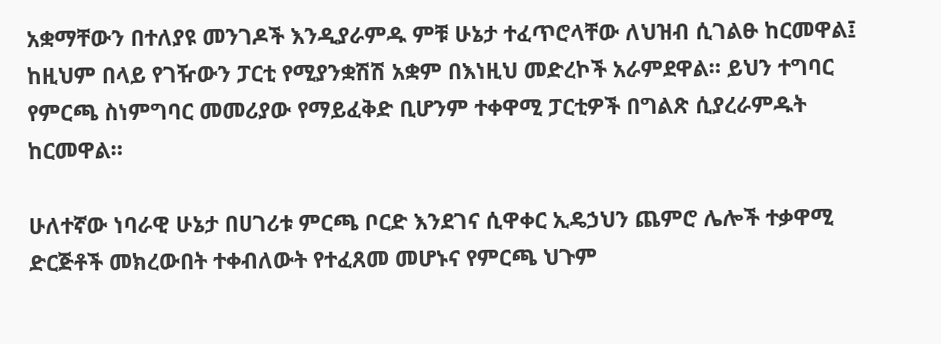አቋማቸውን በተለያዩ መንገዶች እንዲያራምዱ ምቹ ሁኔታ ተፈጥሮላቸው ለህዝብ ሲገልፁ ከርመዋል፤ ከዚህም በላይ የገዥውን ፓርቲ የሚያንቋሽሽ አቋም በእነዚህ መድረኮች አራምደዋል። ይህን ተግባር የምርጫ ስነምግባር መመሪያው የማይፈቅድ ቢሆንም ተቀዋሚ ፓርቲዎች በግልጽ ሲያረራምዱት ከርመዋል።

ሁለተኛው ነባራዊ ሁኔታ በሀገሪቱ ምርጫ ቦርድ እንደገና ሲዋቀር ኢዴኃህን ጨምሮ ሌሎች ተቃዋሚ ድርጅቶች መክረውበት ተቀብለውት የተፈጸመ መሆኑና የምርጫ ህጉም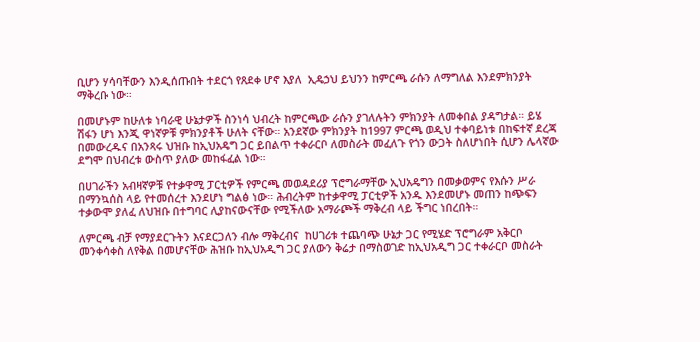ቢሆን ሃሳባቸውን እንዲሰጡበት ተደርጎ የጸደቀ ሆኖ እያለ  ኢዴኃህ ይህንን ከምርጫ ራሱን ለማግለል እንደምክንያት ማቅረቡ ነው።

በመሆኑም ከሁለቱ ነባራዊ ሁኔታዎች ስንነሳ ህብረት ከምርጫው ራሱን ያገለሉትን ምክንያት ለመቀበል ያዳግታል። ይሄ ሽፋን ሆነ እንጂ ዋነኛዎቹ ምክንያቶች ሁለት ናቸው። አንደኛው ምክንያት ከ1997 ምርጫ ወዲህ ተቀባይነቱ በከፍተኛ ደረጃ በመውረዱና በአንጻሩ ህዝቡ ከኢህአዴግ ጋር ይበልጥ ተቀራርቦ ለመስራት መፈለጉ የጎን ውጋት ስለሆነበት ሲሆን ሌላኛው ደግሞ በህብረቱ ውስጥ ያለው መከፋፈል ነው።

በሀገራችን አብዛኛዎቹ የተቃዋሚ ፓርቲዎች የምርጫ መወዳደሪያ ፕሮግራማቸው ኢህአዴግን በመቃወምና የእሱን ሥራ በማንኳሰስ ላይ የተመሰረተ እንደሆነ ግልፅ ነው። ሕብረትም ከተቃዋሚ ፓርቲዎች አንዱ እንደመሆኑ መጠን ከጭፍን ተቃውሞ ያለፈ ለህዝቡ በተግባር ሊያከናውናቸው የሚችለው አማራጮች ማቅረብ ላይ ችግር ነበረበት።

ለምርጫ ብቻ የማያደርጉትን እናደርጋለን ብሎ ማቅረብና  ከሀገሪቱ ተጨባጭ ሁኔታ ጋር የሚሄድ ፕሮግራም አቅርቦ መንቀሳቀስ ለየቅል በመሆናቸው ሕዝቡ ከኢህአዲግ ጋር ያለውን ቅሬታ በማስወገድ ከኢህአዲግ ጋር ተቀራርቦ መስራት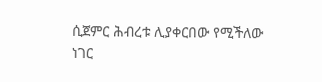ሲጀምር ሕብረቱ ሊያቀርበው የሚችለው ነገር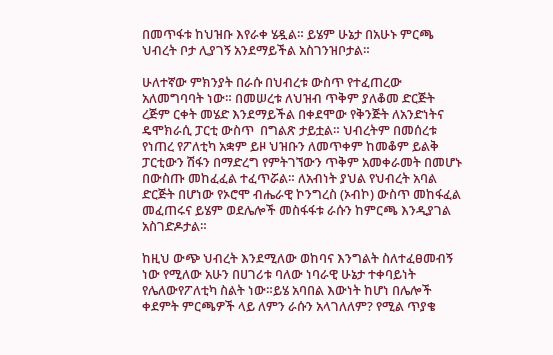በመጥፋቱ ከህዝቡ እየራቀ ሄዷል። ይሄም ሁኔታ በአሁኑ ምርጫ ህብረት ቦታ ሊያገኝ አንደማይችል አስገንዝቦታል።

ሁለተኛው ምክንያት በራሱ በህብረቱ ውስጥ የተፈጠረው አለመግባባት ነው። በመሠረቱ ለህዝብ ጥቅም ያለቆመ ድርጅት ረጅም ርቀት መሄድ እንደማይችል በቀደሞው የቅንጅት ለአንድነትና ዴሞክራሲ ፓርቲ ውስጥ  በግልጽ ታይቷል። ህብረትም በመሰረቱ የነጠረ የፖለቲካ አቋም ይዞ ህዝቡን ለመጥቀም ከመቆም ይልቅ ፓርቲውን ሽፋን በማድረግ የምትገኘውን ጥቅም አመቀራመት በመሆኑ በውስጡ መከፈፈል ተፈጥሯል። ለአብነት ያህል የህብረት አባል ድርጅት በሆነው የኦሮሞ ብሔራዊ ኮንግረስ (ኦብኮ) ውስጥ መከፋፈል መፈጠሩና ይሄም ወደሌሎች መስፋፋቱ ራሱን ከምርጫ እንዲያገል አስገድዶታል።

ከዚህ ውጭ ህብረት እንደሚለው ወከባና እንግልት ስለተፈፀመብኝ ነው የሚለው አሁን በሀገሪቱ ባለው ነባራዊ ሁኔታ ተቀባይነት የሌለውየፖለቲካ ስልት ነው።ይሄ አባበል እውነት ከሆነ በሌሎች ቀደምት ምርጫዎች ላይ ለምን ራሱን አላገለለም? የሚል ጥያቄ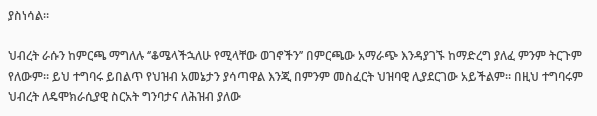ያስነሳል።

ህብረት ራሱን ከምርጫ ማግለሉ ‘’ቆሜላችኋለሁ የሚላቸው ወገኖችን’’ በምርጫው አማራጭ እንዳያገኙ ከማድረግ ያለፈ ምንም ትርጉም የለውም። ይህ ተግባሩ ይበልጥ የህዝብ አመኔታን ያሳጣዋል እንጂ በምንም መስፈርት ህዝባዊ ሊያደርገው አይችልም። በዚህ ተግባሩም ህብረት ለዴሞክራሲያዊ ስርአት ግንባታና ለሕዝብ ያለው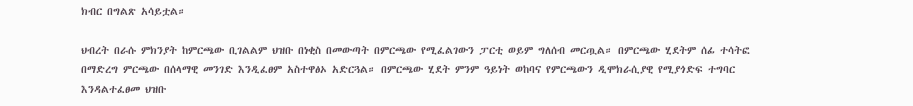ክብር በግልጽ አሳይቷል።

ህብረት በራሱ ምክንያት ከምርጫው ቢገልልም ህዝቡ በነቂስ በመውጣት በምርጫው የሚፈልገውን ፓርቲ ወይም ግለሰብ መርጧል። በምርጫው ሂደትም ሰፊ ተሳትፎ በማድረግ ምርጫው በሰላማዊ መንገድ እንዲፈፀም አስተዋፅኦ አድርጓል። በምርጫው ሂደት ምንም ዓይነት ወከባና የምርጫውን ዲሞክራሲያዊ የሚያጎድፍ ተግባር እንዳልተፈፀመ ህዝቡ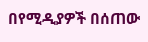በየሚዲያዎች በሰጠው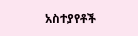አስተያየቶች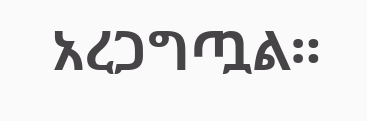አረጋግጧል።